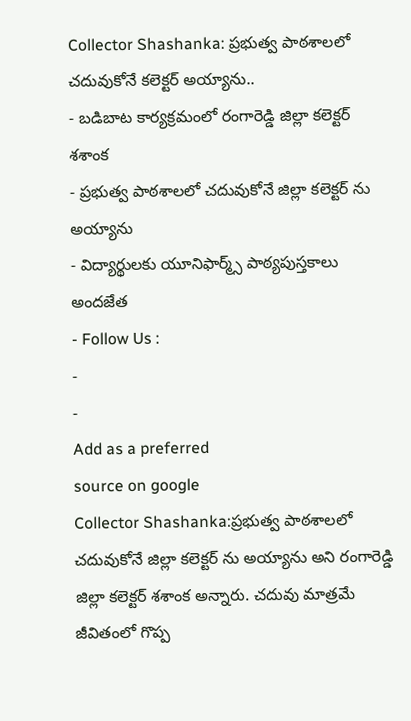Collector Shashanka: ప్రభుత్వ పాఠశాలలో చదువుకోనే కలెక్టర్ అయ్యాను..
- బడిబాట కార్యక్రమంలో రంగారెడ్డి జిల్లా కలెక్టర్ శశాంక
- ప్రభుత్వ పాఠశాలలో చదువుకోనే జిల్లా కలెక్టర్ ను అయ్యాను
- విద్యార్థులకు యూనిఫార్మ్స్ పాఠ్యపుస్తకాలు అందజేత
- Follow Us :
-
-
Add as a preferred
source on google
Collector Shashanka:ప్రభుత్వ పాఠశాలలో చదువుకోనే జిల్లా కలెక్టర్ ను అయ్యాను అని రంగారెడ్డి జిల్లా కలెక్టర్ శశాంక అన్నారు. చదువు మాత్రమే జీవితంలో గొప్ప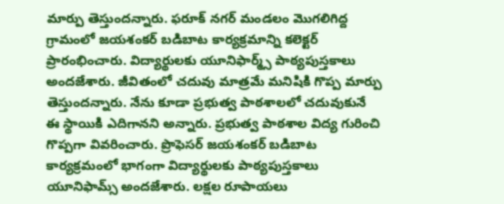మార్పు తెస్తుందన్నారు. ఫరూక్ నగర్ మండలం మొగలిగిద్ద గ్రామంలో జయశంకర్ బడిబాట కార్యక్రమాన్ని కలెక్టర్ ప్రారంభించారు. విద్యార్థులకు యూనిఫార్మ్స్ పాఠ్యపుస్తకాలు అందజేశారు. జీవితంలో చదువు మాత్రమే మనిషికి గొప్ప మార్పు తెస్తుందన్నారు. నేను కూడా ప్రభుత్వ పాఠశాలలో చదువుకునే ఈ స్థాయికి ఎదిగానని అన్నారు. ప్రభుత్వ పాఠశాల విద్య గురించి గొప్పగా వివరించారు. ప్రొఫెసర్ జయశంకర్ బడిబాట కార్యక్రమంలో భాగంగా విద్యార్థులకు పాఠ్యపుస్తకాలు యూనిఫామ్స్ అందజేశారు. లక్షల రూపాయలు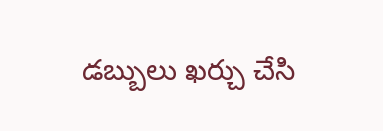డబ్బులు ఖర్చు చేసి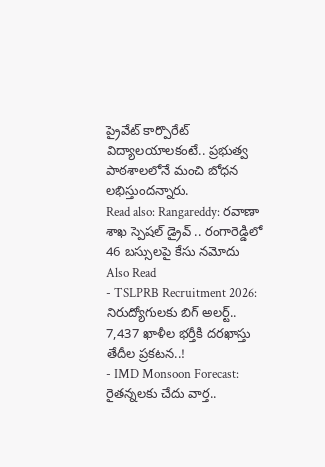ప్రైవేట్ కార్పొరేట్ విద్యాలయాలకంటే.. ప్రభుత్వ పాఠశాలలోనే మంచి బోధన లభిస్తుందన్నారు.
Read also: Rangareddy: రవాణా శాఖ స్పెషల్ డ్రైవ్ .. రంగారెడ్డిలో 46 బస్సులపై కేసు నమోదు
Also Read
- TSLPRB Recruitment 2026: నిరుద్యోగులకు బిగ్ అలర్ట్.. 7,437 ఖాళీల భర్తీకి దరఖాస్తు తేదీల ప్రకటన..!
- IMD Monsoon Forecast: రైతన్నలకు చేదు వార్త..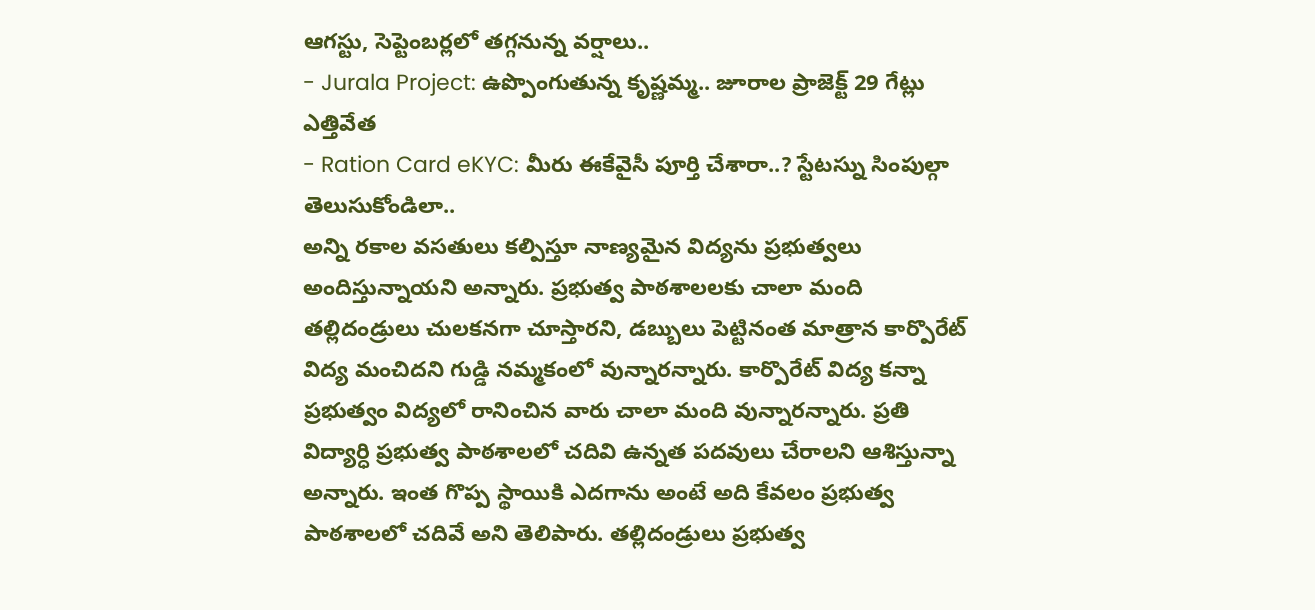ఆగస్టు, సెప్టెంబర్లలో తగ్గనున్న వర్షాలు..
- Jurala Project: ఉప్పొంగుతున్న కృష్ణమ్మ.. జూరాల ప్రాజెక్ట్ 29 గేట్లు ఎత్తివేత
- Ration Card eKYC: మీరు ఈకేవైసీ పూర్తి చేశారా..? స్టేటస్ను సింపుల్గా తెలుసుకోండిలా..
అన్ని రకాల వసతులు కల్పిస్తూ నాణ్యమైన విద్యను ప్రభుత్వలు అందిస్తున్నాయని అన్నారు. ప్రభుత్వ పాఠశాలలకు చాలా మంది తల్లిదండ్రులు చులకనగా చూస్తారని, డబ్బులు పెట్టినంత మాత్రాన కార్పొరేట్ విద్య మంచిదని గుడ్డి నమ్మకంలో వున్నారన్నారు. కార్పొరేట్ విద్య కన్నా ప్రభుత్వం విద్యలో రానించిన వారు చాలా మంది వున్నారన్నారు. ప్రతి విద్యార్ధి ప్రభుత్వ పాఠశాలలో చదివి ఉన్నత పదవులు చేరాలని ఆశిస్తున్నా అన్నారు. ఇంత గొప్ప స్థాయికి ఎదగాను అంటే అది కేవలం ప్రభుత్వ పాఠశాలలో చదివే అని తెలిపారు. తల్లిదండ్రులు ప్రభుత్వ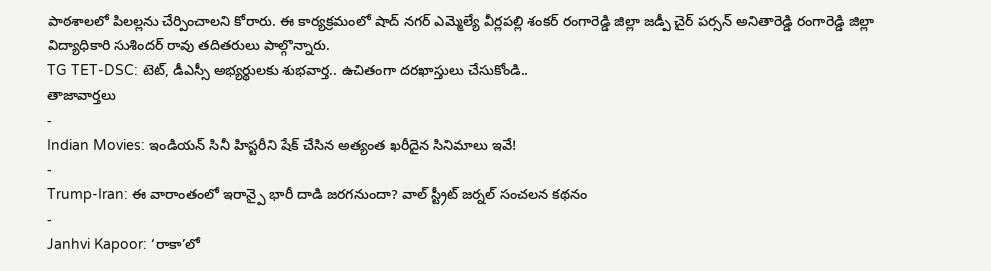పాఠశాలలో పిలల్లను చేర్పించాలని కోరారు. ఈ కార్యక్రమంలో షాద్ నగర్ ఎమ్మెల్యే వీర్లపల్లి శంకర్ రంగారెడ్డి జిల్లా జడ్పీ చైర్ పర్సన్ అనితారెడ్డి రంగారెడ్డి జిల్లా విద్యాధికారి సుశిందర్ రావు తదితరులు పాల్గొన్నారు.
TG TET-DSC: టెట్, డీఎస్సీ అభ్యర్థులకు శుభవార్త.. ఉచితంగా దరఖాస్తులు చేసుకోండి..
తాజావార్తలు
-
Indian Movies: ఇండియన్ సినీ హిస్టరీని షేక్ చేసిన అత్యంత ఖరీదైన సినిమాలు ఇవే!
-
Trump-Iran: ఈ వారాంతంలో ఇరాన్పై భారీ దాడి జరగనుందా? వాల్ స్ట్రీట్ జర్నల్ సంచలన కథనం
-
Janhvi Kapoor: ‘రాకా’లో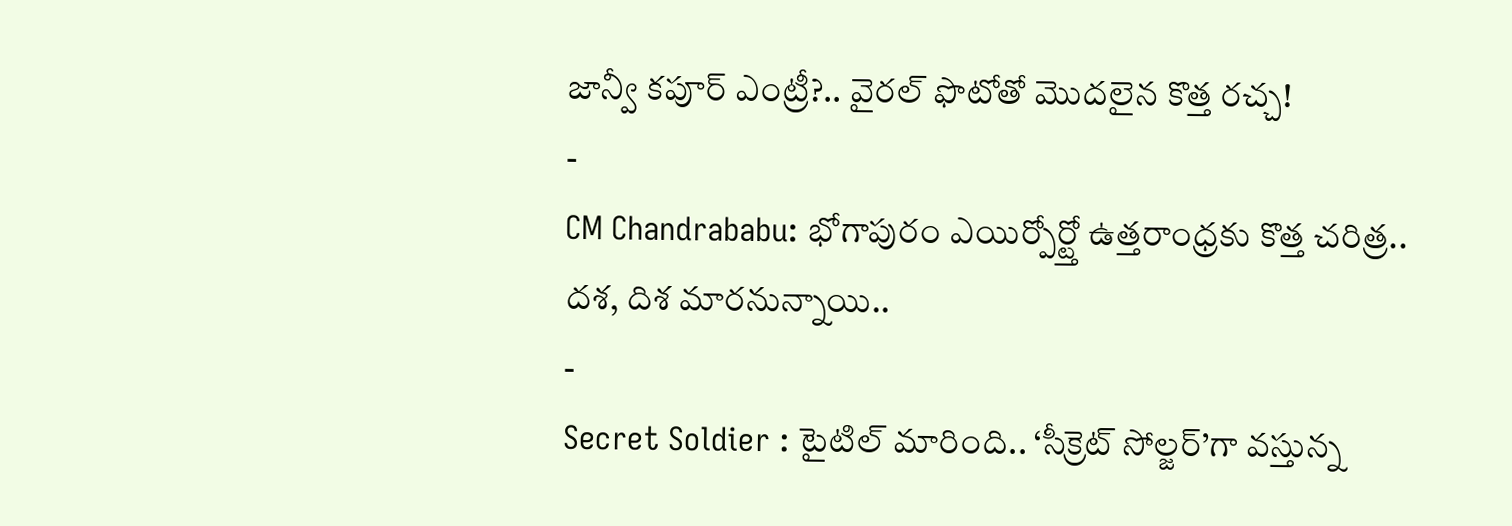జాన్వీ కపూర్ ఎంట్రీ?.. వైరల్ ఫొటోతో మొదలైన కొత్త రచ్చ!
-
CM Chandrababu: భోగాపురం ఎయిర్పోర్ట్తో ఉత్తరాంధ్రకు కొత్త చరిత్ర.. దశ, దిశ మారనున్నాయి..
-
Secret Soldier : టైటిల్ మారింది.. ‘సీక్రెట్ సోల్జర్’గా వస్తున్న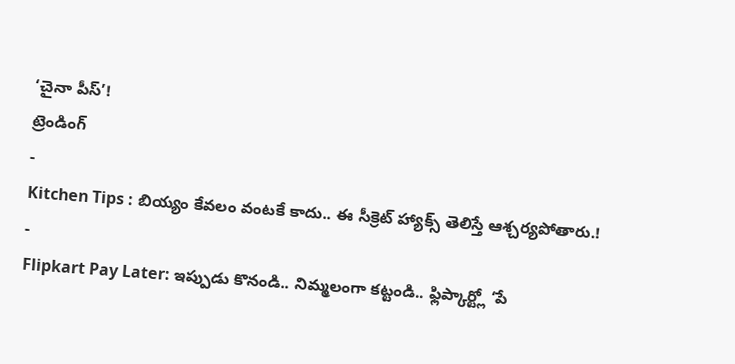‘చైనా పీస్’!
ట్రెండింగ్
-
Kitchen Tips : బియ్యం కేవలం వంటకే కాదు.. ఈ సీక్రెట్ హ్యాక్స్ తెలిస్తే ఆశ్చర్యపోతారు.!
-
Flipkart Pay Later: ఇప్పుడు కొనండి.. నిమ్మలంగా కట్టండి.. ఫ్లిప్కార్ట్లో ‘పే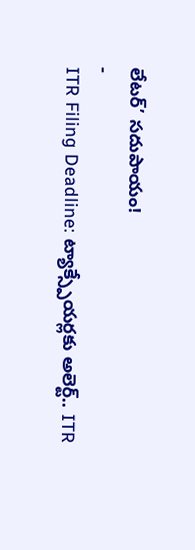లేటర్’ సదుపాయం!
-
ITR Filing Deadline: ట్యాక్స్పేయర్లకు అలెర్ట్.. ITR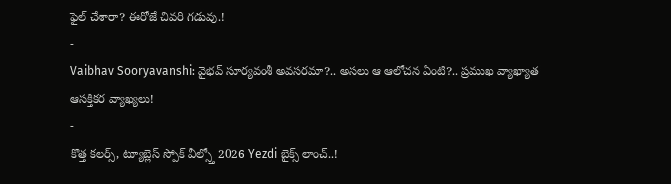ఫైల్ చేశారా? ఈరోజే చివరి గడువు.!
-
Vaibhav Sooryavanshi: వైభవ్ సూర్యవంశీ అవసరమా?.. అసలు ఆ ఆలోచన ఏంటి?.. ప్రముఖ వ్యాఖ్యాత ఆసక్తికర వ్యాఖ్యలు!
-
కొత్త కలర్స్, ట్యూబ్లెస్ స్పోక్ వీల్స్తో 2026 Yezdi బైక్స్ లాంచ్..!